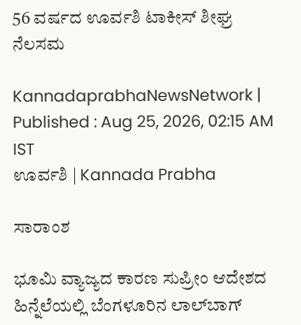56 ವರ್ಷದ ಊರ್ವಶಿ ಟಾಕೀಸ್‌ ಶೀಘ್ರ ನೆಲಸಮ

KannadaprabhaNewsNetwork |
Published : Aug 25, 2026, 02:15 AM IST
ಊರ್ವಶಿ | Kannada Prabha

ಸಾರಾಂಶ

ಭೂಮಿ ವ್ಯಾಜ್ಯದ ಕಾರಣ ಸುಪ್ರೀಂ ಆದೇಶದ ಹಿನ್ನೆಲೆಯಲ್ಲಿ ಬೆಂಗಳೂರಿನ ಲಾಲ್‌ಬಾಗ್‌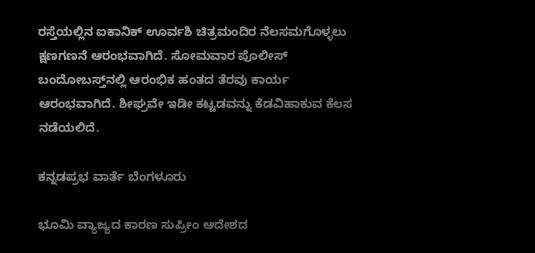ರಸ್ತೆಯಲ್ಲಿನ ಐಕಾನಿಕ್‌ ಊರ್ವಶಿ ಚಿತ್ರಮಂದಿರ ನೆಲಸಮಗೊಳ್ಳಲು ಕ್ಷಣಗಣನೆ ಆರಂಭವಾಗಿದೆ. ಸೋಮವಾರ ಪೊಲೀಸ್‌ ಬಂದೋಬಸ್ತ್‌ನಲ್ಲಿ ಆರಂಭಿಕ ಹಂತದ ತೆರವು ಕಾರ್ಯ ಆರಂಭವಾಗಿದೆ. ಶೀಘ್ರವೇ ಇಡೀ ಕಟ್ಟಡವನ್ನು ಕೆಡವಿಹಾಕುವ ಕೆಲಸ ನಡೆಯಲಿದೆ.

ಕನ್ನಡಪ್ರಭ ವಾರ್ತೆ ಬೆಂಗಳೂರು

ಭೂಮಿ ವ್ಯಾಜ್ಯದ ಕಾರಣ ಸುಪ್ರೀಂ ಆದೇಶದ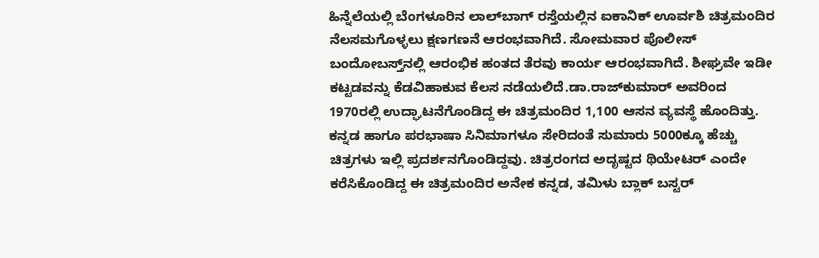ಹಿನ್ನೆಲೆಯಲ್ಲಿ ಬೆಂಗಳೂರಿನ ಲಾಲ್‌ಬಾಗ್‌ ರಸ್ತೆಯಲ್ಲಿನ ಐಕಾನಿಕ್‌ ಊರ್ವಶಿ ಚಿತ್ರಮಂದಿರ ನೆಲಸಮಗೊಳ್ಳಲು ಕ್ಷಣಗಣನೆ ಆರಂಭವಾಗಿದೆ. ಸೋಮವಾರ ಪೊಲೀಸ್‌ ಬಂದೋಬಸ್ತ್‌ನಲ್ಲಿ ಆರಂಭಿಕ ಹಂತದ ತೆರವು ಕಾರ್ಯ ಆರಂಭವಾಗಿದೆ. ಶೀಘ್ರವೇ ಇಡೀ ಕಟ್ಟಡವನ್ನು ಕೆಡವಿಹಾಕುವ ಕೆಲಸ ನಡೆಯಲಿದೆ.ಡಾ.ರಾಜ್‌ಕುಮಾರ್‌ ಅವರಿಂದ 1970ರಲ್ಲಿ ಉದ್ಘಾಟನೆಗೊಂಡಿದ್ದ ಈ ಚಿತ್ರಮಂದಿರ 1,100 ಆಸನ ವ್ಯವಸ್ಥೆ ಹೊಂದಿತ್ತು. ಕನ್ನಡ ಹಾಗೂ ಪರಭಾಷಾ ಸಿನಿಮಾಗಳೂ ಸೇರಿದಂತೆ ಸುಮಾರು 5000ಕ್ಕೂ ಹೆಚ್ಚು ಚಿತ್ರಗಳು ಇಲ್ಲಿ ಪ್ರದರ್ಶನಗೊಂಡಿದ್ದವು. ಚಿತ್ರರಂಗದ ಅದೃಷ್ಟದ ಥಿಯೇಟರ್‌ ಎಂದೇ ಕರೆಸಿಕೊಂಡಿದ್ದ ಈ ಚಿತ್ರಮಂದಿರ ಅನೇಕ ಕನ್ನಡ, ತಮಿಳು ಬ್ಲಾಕ್‌ ಬಸ್ಟರ್‌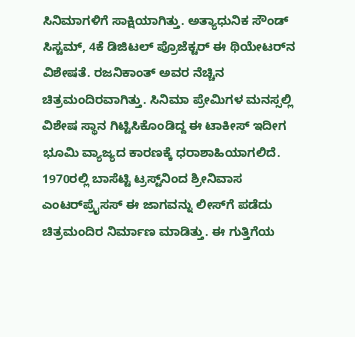ಸಿನಿಮಾಗಳಿಗೆ ಸಾಕ್ಷಿಯಾಗಿತ್ತು. ಅತ್ಯಾಧುನಿಕ ಸೌಂಡ್‌ ಸಿಸ್ಟಮ್‌, 4ಕೆ ಡಿಜಿಟಲ್‌ ಪ್ರೊಜೆಕ್ಟರ್‌ ಈ ಥಿಯೇಟರ್‌ನ ವಿಶೇಷತೆ. ರಜನಿಕಾಂತ್‌ ಅವರ ನೆಚ್ಚಿನ ಚಿತ್ರಮಂದಿರವಾಗಿತ್ತು. ಸಿನಿಮಾ ಪ್ರೇಮಿಗಳ ಮನಸ್ಸಲ್ಲಿ ವಿಶೇಷ ಸ್ಥಾನ ಗಿಟ್ಟಿಸಿಕೊಂಡಿದ್ದ ಈ ಟಾಕೀಸ್‌ ಇದೀಗ ಭೂಮಿ ವ್ಯಾಜ್ಯದ ಕಾರಣಕ್ಕೆ ಧರಾಶಾಹಿಯಾಗಲಿದೆ. 1970ರಲ್ಲಿ ಬಾಸೆಟ್ಟಿ ಟ್ರಸ್ಟ್‌ನಿಂದ ಶ್ರೀನಿವಾಸ ಎಂಟರ್‌ಪ್ರೈಸಸ್‌ ಈ ಜಾಗವನ್ನು ಲೀಸ್‌ಗೆ ಪಡೆದು ಚಿತ್ರಮಂದಿರ ನಿರ್ಮಾಣ ಮಾಡಿತ್ತು. ಈ ಗುತ್ತಿಗೆಯ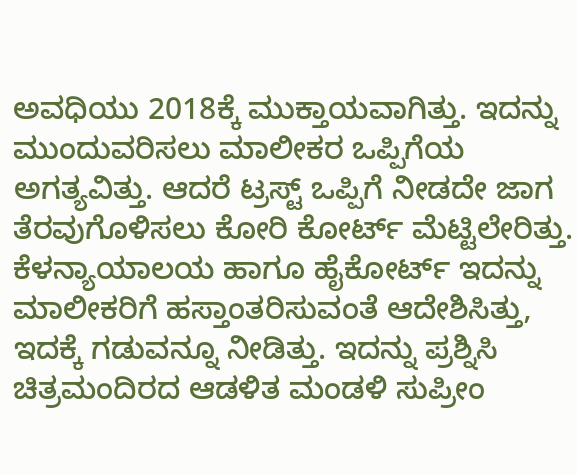ಅವಧಿಯು 2018ಕ್ಕೆ ಮುಕ್ತಾಯವಾಗಿತ್ತು. ಇದನ್ನು ಮುಂದುವರಿಸಲು ಮಾಲೀಕರ ಒಪ್ಪಿಗೆಯ ಅಗತ್ಯವಿತ್ತು. ಆದರೆ ಟ್ರಸ್ಟ್ ಒಪ್ಪಿಗೆ ನೀಡದೇ ಜಾಗ ತೆರವುಗೊಳಿಸಲು ಕೋರಿ ಕೋರ್ಟ್‌ ಮೆಟ್ಟಿಲೇರಿತ್ತು. ಕೆಳನ್ಯಾಯಾಲಯ ಹಾಗೂ ಹೈಕೋರ್ಟ್‌ ಇದನ್ನು ಮಾಲೀಕರಿಗೆ ಹಸ್ತಾಂತರಿಸುವಂತೆ ಆದೇಶಿಸಿತ್ತು, ಇದಕ್ಕೆ ಗಡುವನ್ನೂ ನೀಡಿತ್ತು. ಇದನ್ನು ಪ್ರಶ್ನಿಸಿ ಚಿತ್ರಮಂದಿರದ ಆಡಳಿತ ಮಂಡಳಿ ಸುಪ್ರೀಂ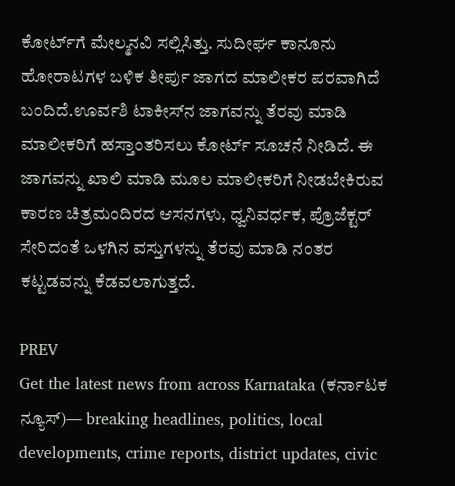ಕೋರ್ಟ್‌ಗೆ ಮೇಲ್ಮನವಿ ಸಲ್ಲಿಸಿತ್ತು. ಸುದೀರ್ಘ ಕಾನೂನು ಹೋರಾಟಗಳ ಬಳಿಕ ತೀರ್ಪು ಜಾಗದ ಮಾಲೀಕರ ಪರವಾಗಿದೆ ಬಂದಿದೆ.ಊರ್ವಶಿ ಟಾಕೀಸ್‌ನ ಜಾಗವನ್ನು ತೆರವು ಮಾಡಿ ಮಾಲೀಕರಿಗೆ ಹಸ್ತಾಂತರಿಸಲು ಕೋರ್ಟ್‌ ಸೂಚನೆ ನೀಡಿದೆ. ಈ ಜಾಗವನ್ನು ಖಾಲಿ ಮಾಡಿ ಮೂಲ ಮಾಲೀಕರಿಗೆ ನೀಡಬೇಕಿರುವ ಕಾರಣ ಚಿತ್ರಮಂದಿರದ ಆಸನಗಳು, ಧ್ವನಿವರ್ಧಕ, ಪ್ರೊಜೆಕ್ಟರ್‌ ಸೇರಿದಂತೆ ಒಳಗಿನ ವಸ್ತುಗಳನ್ನು ತೆರವು ಮಾಡಿ ನಂತರ ಕಟ್ಟಡವನ್ನು ಕೆಡವಲಾಗುತ್ತದೆ.

PREV
Get the latest news from across Karnataka (ಕರ್ನಾಟಕ ನ್ಯೂಸ್)— breaking headlines, politics, local developments, crime reports, district updates, civic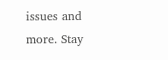issues and more. Stay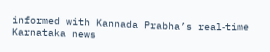informed with Kannada Prabha’s real‑time Karnataka news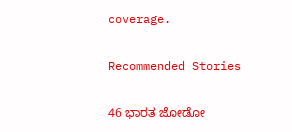coverage.

Recommended Stories

46 ಭಾರತ ಜೋಡೋ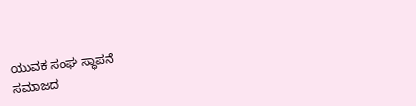ಯುವಕ ಸಂಘ ಸ್ಥಾಪನೆ
ಸಮಾಜದ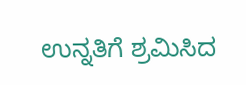ಉನ್ನತಿಗೆ ಶ್ರಮಿಸಿದ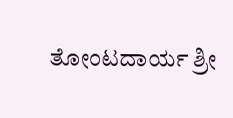ತೋಂಟದಾರ್ಯ ಶ್ರೀ